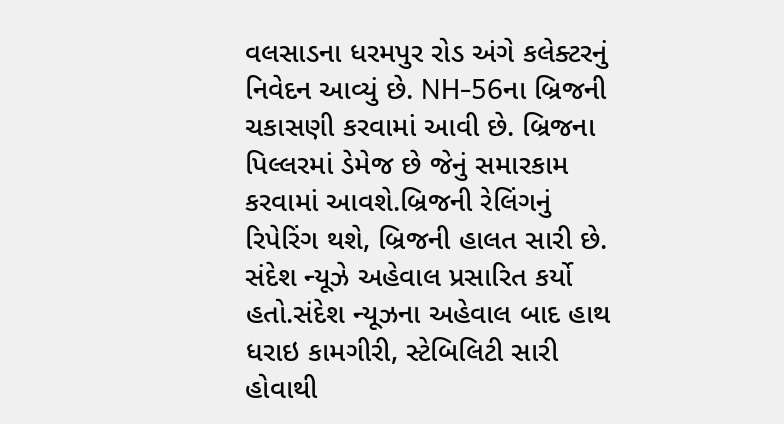વલસાડના ધરમપુર રોડ અંગે કલેક્ટરનું નિવેદન આવ્યું છે. NH-56ના બ્રિજની ચકાસણી કરવામાં આવી છે. બ્રિજના પિલ્લરમાં ડેમેજ છે જેનું સમારકામ કરવામાં આવશે.બ્રિજની રેલિંગનું રિપેરિંગ થશે, બ્રિજની હાલત સારી છે. સંદેશ ન્યૂઝે અહેવાલ પ્રસારિત કર્યો હતો.સંદેશ ન્યૂઝના અહેવાલ બાદ હાથ ધરાઇ કામગીરી, સ્ટેબિલિટી સારી હોવાથી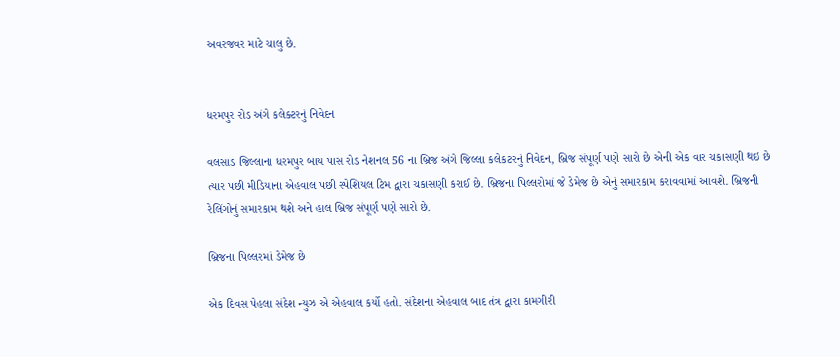અવરજવર માટે ચાલુ છે.


ધરમપુર રોડ અંગે કલેક્ટરનું નિવેદન

વલસાડ જિલ્લાના ધરમપુર બાય પાસ રોડ નેશનલ 56 ના બ્રિજ અંગે જિલ્લા કલેકટરનું નિવેદન, બ્રિજ સંપૂર્ણ પણે સારો છે એની એક વાર ચકાસણી થઇ છે ત્યાર પછી મીડિયાના એહવાલ પછી સ્પેશિયલ ટિમ દ્વારા ચકાસણી કરાઈ છે. બ્રિજના પિલ્લરોમાં જે ડેમેજ છે એનું સમારકામ કરાવવામાં આવશે. બ્રિજની રેલિંગોનું સમારકામ થશે અને હાલ બ્રિજ સંપૂર્ણ પણે સારો છે.

બ્રિજના પિલ્લરમાં ડેમેજ છે

એક દિવસ પેહલા સંદેશ ન્યુઝ એ એહવાલ કર્યો હતો. સંદેશના એહવાલ બાદ તંત્ર દ્વારા કામગીરી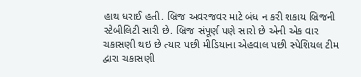હાથ ધરાઈ હતી. બ્રિજ અવરજવર માટે બંધ ન કરી શકાય બ્રિજની સ્ટેબીલિટી સારી છે. બ્રિજ સંપૂર્ણ પણે સારો છે એની એક વાર ચકાસણી થઇ છે ત્યાર પછી મીડિયાના એહવાલ પછી સ્પેશિયલ ટીમ દ્વારા ચકાસણી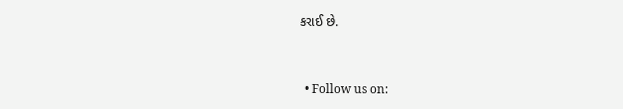કરાઈ છે.


  • Follow us on: